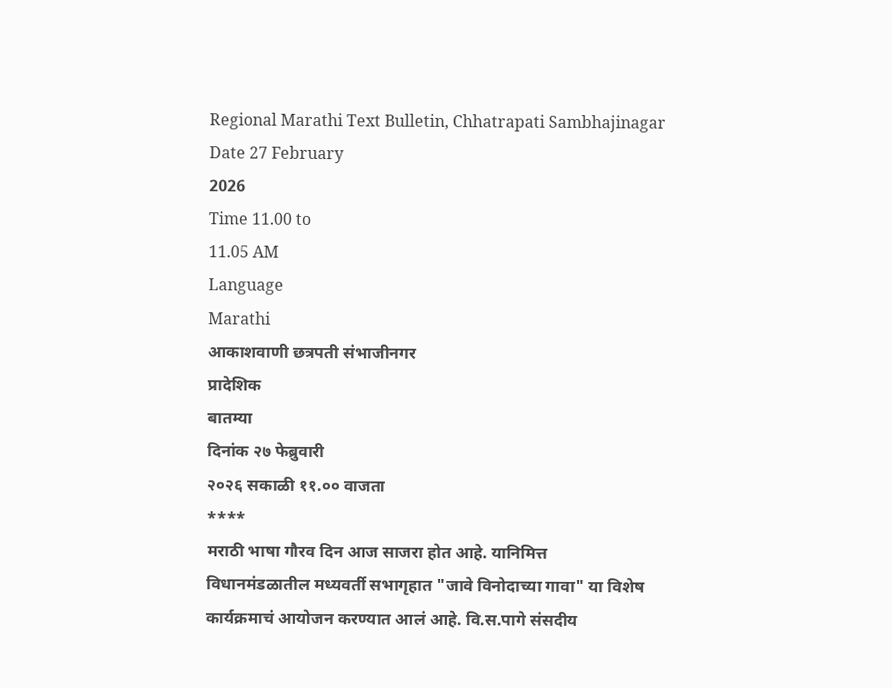Regional Marathi Text Bulletin, Chhatrapati Sambhajinagar
Date 27 February
2026
Time 11.00 to
11.05 AM
Language
Marathi
आकाशवाणी छत्रपती संभाजीनगर
प्रादेशिक
बातम्या
दिनांक २७ फेब्रुवारी
२०२६ सकाळी ११.०० वाजता
****
मराठी भाषा गौरव दिन आज साजरा होत आहे. यानिमित्त
विधानमंडळातील मध्यवर्ती सभागृहात "जावे विनोदाच्या गावा" या विशेष
कार्यक्रमाचं आयोजन करण्यात आलं आहे. वि.स.पागे संसदीय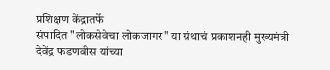प्रशिक्षण केंद्रातर्फे
संपादित "लोकसेवेचा लोकजागर" या ग्रंथाचं प्रकाशनही मुख्यमंत्री देवेंद्र फडणवीस यांच्या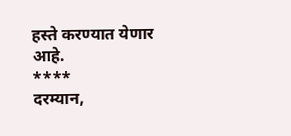हस्ते करण्यात येणार
आहे.
****
दरम्यान,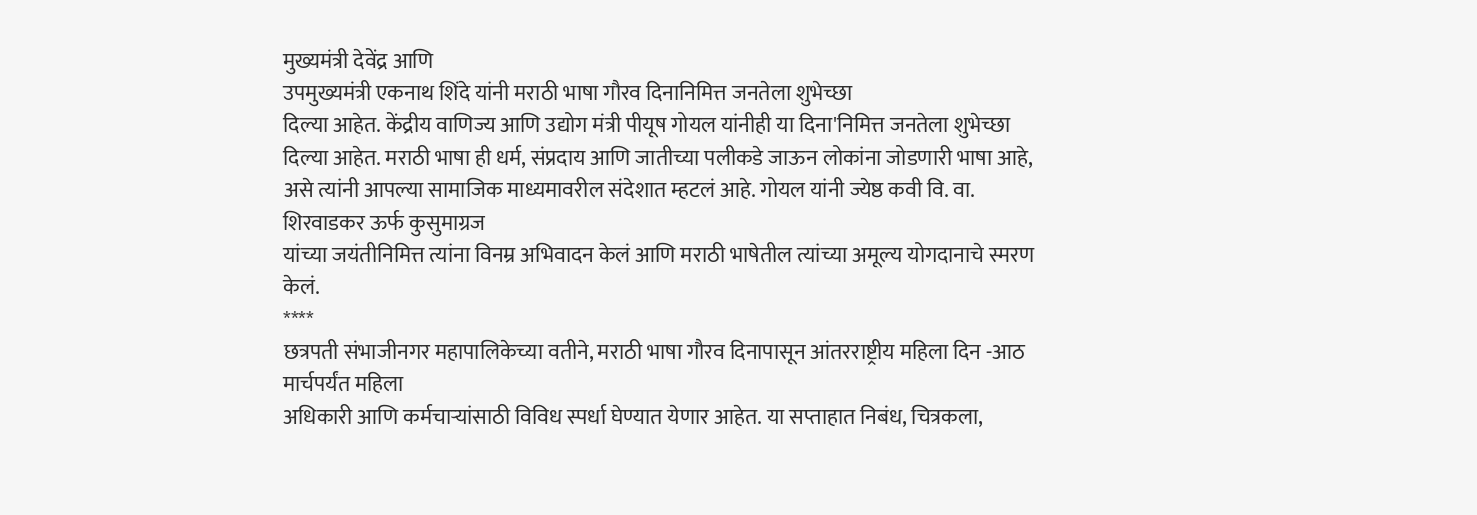मुख्यमंत्री देवेंद्र आणि
उपमुख्यमंत्री एकनाथ शिंदे यांनी मराठी भाषा गौरव दिनानिमित्त जनतेला शुभेच्छा
दिल्या आहेत. केंद्रीय वाणिज्य आणि उद्योग मंत्री पीयूष गोयल यांनीही या दिना'निमित्त जनतेला शुभेच्छा दिल्या आहेत. मराठी भाषा ही धर्म, संप्रदाय आणि जातीच्या पलीकडे जाऊन लोकांना जोडणारी भाषा आहे, असे त्यांनी आपल्या सामाजिक माध्यमावरील संदेशात म्हटलं आहे. गोयल यांनी ज्येष्ठ कवी वि. वा. शिरवाडकर ऊर्फ कुसुमाग्रज
यांच्या जयंतीनिमित्त त्यांना विनम्र अभिवादन केलं आणि मराठी भाषेतील त्यांच्या अमूल्य योगदानाचे स्मरण केलं.
****
छत्रपती संभाजीनगर महापालिकेच्या वतीने, मराठी भाषा गौरव दिनापासून आंतरराष्ट्रीय महिला दिन -आठ मार्चपर्यंत महिला
अधिकारी आणि कर्मचाऱ्यांसाठी विविध स्पर्धा घेण्यात येणार आहेत. या सप्ताहात निबंध, चित्रकला,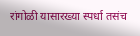रांगोळी यासारख्या स्पर्धा तसंच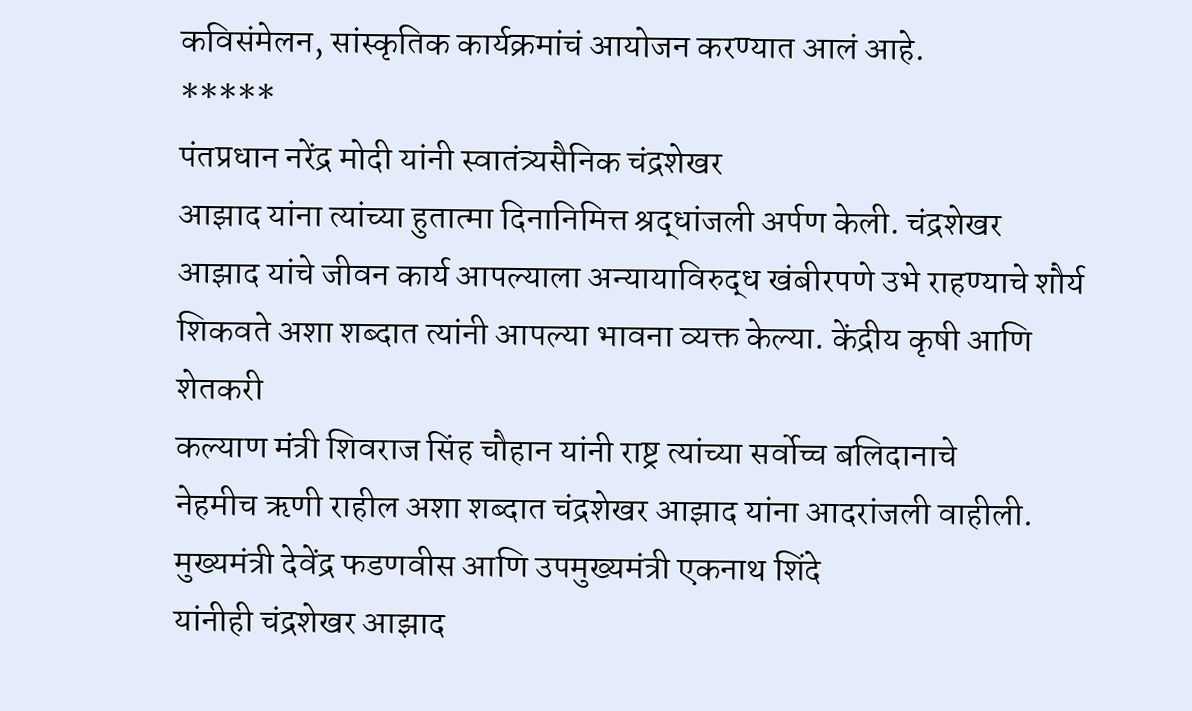कविसंमेलन, सांस्कृतिक कार्यक्रमांचं आयोजन करण्यात आलं आहे.
*****
पंतप्रधान नरेंद्र मोदी यांनी स्वातंत्र्यसैनिक चंद्रशेखर
आझाद यांना त्यांच्या हुतात्मा दिनानिमित्त श्रद्धांजली अर्पण केली. चंद्रशेखर
आझाद यांचे जीवन कार्य आपल्याला अन्यायाविरुद्ध खंबीरपणे उभे राहण्याचे शौर्य
शिकवते अशा शब्दात त्यांनी आपल्या भावना व्यक्त केल्या. केंद्रीय कृषी आणि शेतकरी
कल्याण मंत्री शिवराज सिंह चौहान यांनी राष्ट्र त्यांच्या सर्वोच्च बलिदानाचे
नेहमीच ऋणी राहील अशा शब्दात चंद्रशेखर आझाद यांना आदरांजली वाहीली.
मुख्यमंत्री देवेंद्र फडणवीस आणि उपमुख्यमंत्री एकनाथ शिंदे
यांनीही चंद्रशेखर आझाद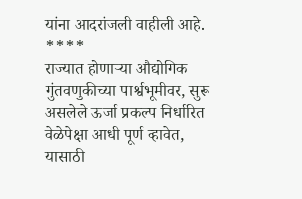यांना आदरांजली वाहीली आहे.
****
राज्यात होणाऱ्या औद्योगिक गुंतवणुकीच्या पार्श्वभूमीवर, सुरू असलेले ऊर्जा प्रकल्प निर्धारित वेळेपेक्षा आधी पूर्ण व्हावेत, यासाठी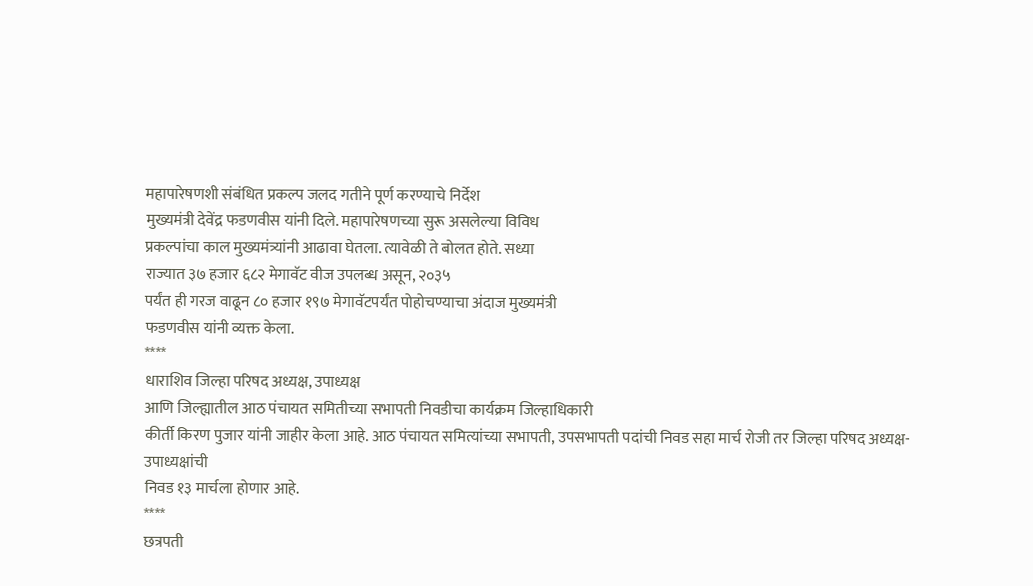महापारेषणशी संबंधित प्रकल्प जलद गतीने पूर्ण करण्याचे निर्देश
मुख्यमंत्री देवेंद्र फडणवीस यांनी दिले. महापारेषणच्या सुरू असलेल्या विविध
प्रकल्पांचा काल मुख्यमंत्र्यांनी आढावा घेतला. त्यावेळी ते बोलत होते. सध्या
राज्यात ३७ हजार ६८२ मेगावॅट वीज उपलब्ध असून, २०३५
पर्यंत ही गरज वाढून ८० हजार १९७ मेगावॅटपर्यंत पोहोचण्याचा अंदाज मुख्यमंत्री
फडणवीस यांनी व्यक्त केला.
****
धाराशिव जिल्हा परिषद अध्यक्ष, उपाध्यक्ष
आणि जिल्ह्यातील आठ पंचायत समितीच्या सभापती निवडीचा कार्यक्रम जिल्हाधिकारी
कीर्ती किरण पुजार यांनी जाहीर केला आहे. आठ पंचायत समित्यांच्या सभापती, उपसभापती पदांची निवड सहा मार्च रोजी तर जिल्हा परिषद अध्यक्ष-उपाध्यक्षांची
निवड १३ मार्चला होणार आहे.
****
छत्रपती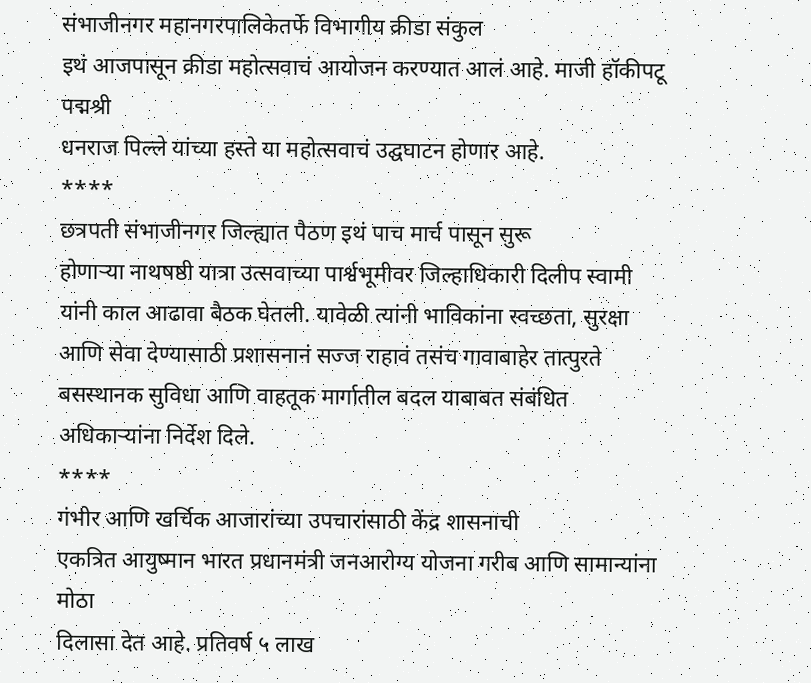संभाजीनगर महानगरपालिकेतर्फे विभागीय क्रीडा संकुल
इथं आजपासून क्रीडा महोत्सवाचं आयोजन करण्यात आलं आहे. माजी हॉकीपटू पद्मश्री
धनराज पिल्ले यांच्या हस्ते या महोत्सवाचं उद्घघाटन होणार आहे.
****
छत्रपती संभाजीनगर जिल्ह्यात पैठण इथं पाच मार्च पासून सुरू
होणाऱ्या नाथषष्ठी यात्रा उत्सवाच्या पार्श्वभूमीवर जिल्हाधिकारी दिलीप स्वामी
यांनी काल आढावा बैठक घेतली. यावेळी त्यांनी भाविकांना स्वच्छता, सुरक्षा आणि सेवा देण्यासाठी प्रशासनानं सज्ज राहावं तसंच गावाबाहेर तात्पुरते
बसस्थानक सुविधा आणि वाहतूक मार्गातील बदल याबाबत संबंधित अधिकाऱ्यांना निर्देश दिले.
****
गंभीर आणि खर्चिक आजारांच्या उपचारांसाठी केंद्र शासनाची
एकत्रित आयुष्मान भारत प्रधानमंत्री जनआरोग्य योजना गरीब आणि सामान्यांना मोठा
दिलासा देत आहे. प्रतिवर्ष ५ लाख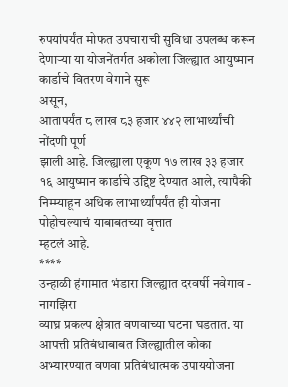रुपयांपर्यंत मोफत उपचाराची सुविधा उपलब्ध करून
देणाऱ्या या योजनेंतर्गत अकोला जिल्ह्यात आयुष्मान कार्डाचे वितरण वेगाने सुरू
असून,
आतापर्यंत ८ लाख ८३ हजार ४४२ लाभार्थ्यांची नोंदणी पूर्ण
झाली आहे. जिल्ह्याला एकूण १७ लाख ३३ हजार
१६ आयुष्मान कार्डाचे उद्दिष्ट देण्यात आले, त्यापैकी
निम्म्याहून अधिक लाभार्थ्यांपर्यंत ही योजना पोहोचल्याचं याबाबतच्या वृत्तात
म्हटलं आहे.
****
उन्हाळी हंगामात भंडारा जिल्ह्यात दरवर्षी नवेगाव - नागझिरा
व्याघ्र प्रकल्प क्षेत्रात वणवाच्या घटना घडतात. या आपत्ती प्रतिबंधाबाबत जिल्ह्यातील कोका अभ्यारण्यात वणवा प्रतिबंधात्मक उपाययोजना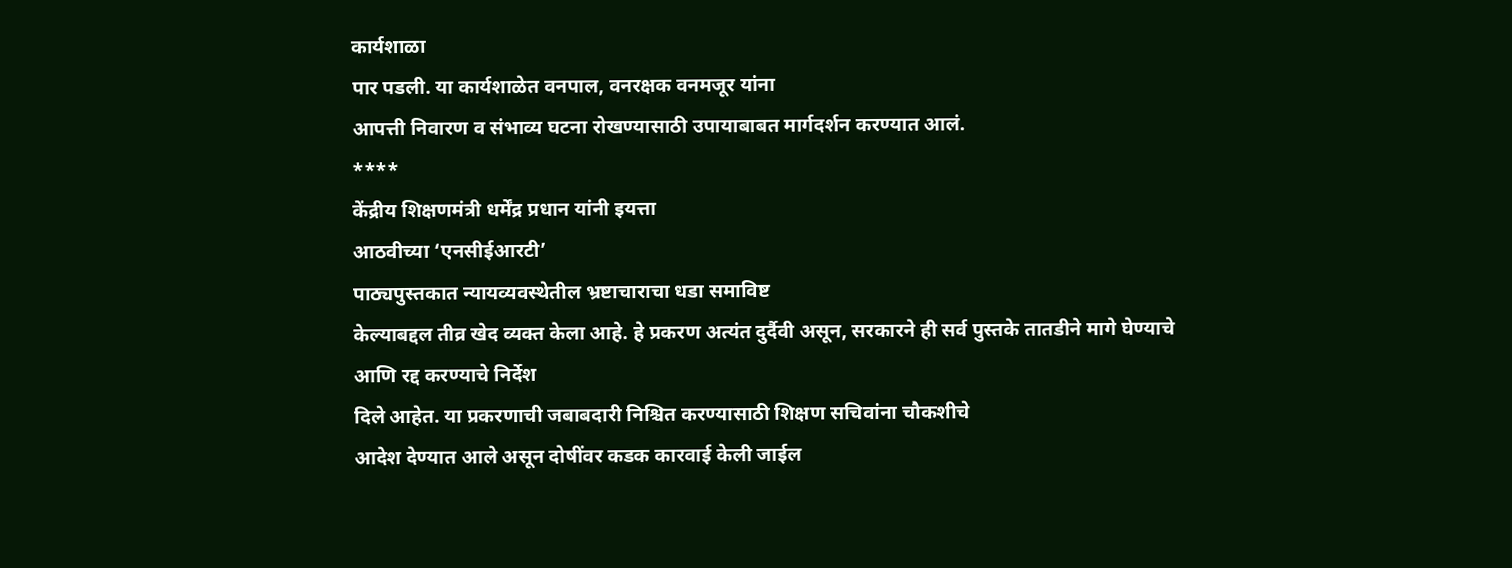कार्यशाळा
पार पडली. या कार्यशाळेत वनपाल, वनरक्षक वनमजूर यांना
आपत्ती निवारण व संभाव्य घटना रोखण्यासाठी उपायाबाबत मार्गदर्शन करण्यात आलं.
****
केंद्रीय शिक्षणमंत्री धर्मेंद्र प्रधान यांनी इयत्ता
आठवीच्या ‘एनसीईआरटी’
पाठ्यपुस्तकात न्यायव्यवस्थेतील भ्रष्टाचाराचा धडा समाविष्ट
केल्याबद्दल तीव्र खेद व्यक्त केला आहे. हे प्रकरण अत्यंत दुर्दैवी असून, सरकारने ही सर्व पुस्तके तातडीने मागे घेण्याचे आणि रद्द करण्याचे निर्देश
दिले आहेत. या प्रकरणाची जबाबदारी निश्चित करण्यासाठी शिक्षण सचिवांना चौकशीचे
आदेश देण्यात आले असून दोषींवर कडक कारवाई केली जाईल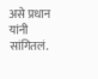असे प्रधान यांनी सांगितलं.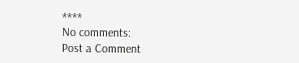****
No comments:
Post a Comment